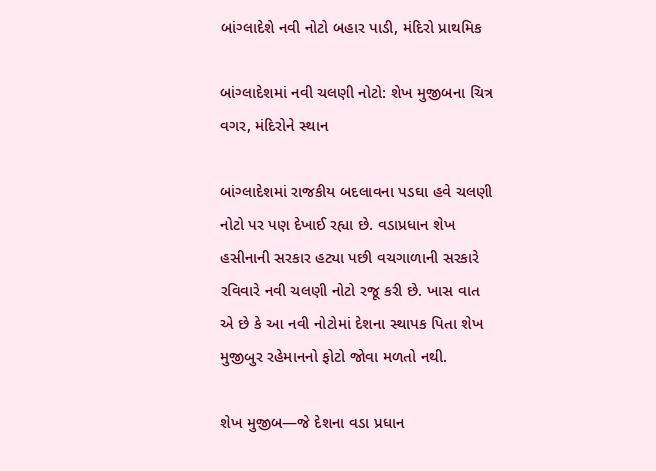બાંગ્લાદેશે નવી નોટો બહાર પાડી, મંદિરો પ્રાથમિક

બાંગ્લાદેશમાં નવી ચલણી નોટો: શેખ મુજીબના ચિત્ર વગર, મંદિરોને સ્થાન

બાંગ્લાદેશમાં રાજકીય બદલાવના પડઘા હવે ચલણી નોટો પર પણ દેખાઈ રહ્યા છે. વડાપ્રધાન શેખ હસીનાની સરકાર હટ્યા પછી વચગાળાની સરકારે રવિવારે નવી ચલણી નોટો રજૂ કરી છે. ખાસ વાત એ છે કે આ નવી નોટોમાં દેશના સ્થાપક પિતા શેખ મુજીબુર રહેમાનનો ફોટો જોવા મળતો નથી.

શેખ મુજીબ—જે દેશના વડા પ્રધાન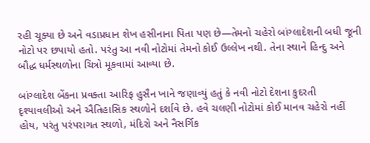રહી ચૂક્યા છે અને વડાપ્રધાન શેખ હસીનાના પિતા પણ છે—તેમનો ચહેરો બાંગ્લાદેશની બધી જૂની નોટો પર છપાયો હતો. પરંતુ આ નવી નોટોમાં તેમનો કોઈ ઉલ્લેખ નથી. તેના સ્થાને હિન્દુ અને બૌદ્ધ ધર્મસ્થળોના ચિત્રો મૂકવામાં આવ્યા છે.

બાંગ્લાદેશ બેંકના પ્રવક્તા આરિફ હુસૈન ખાને જણાવ્યું હતું કે નવી નોટો દેશના કુદરતી દૃશ્યાવલીઓ અને ઐતિહાસિક સ્થળોને દર્શાવે છે. હવે ચલણી નોટોમાં કોઈ માનવ ચહેરો નહીં હોય, પરંતુ પરંપરાગત સ્થળો, મંદિરો અને નૈસર્ગિક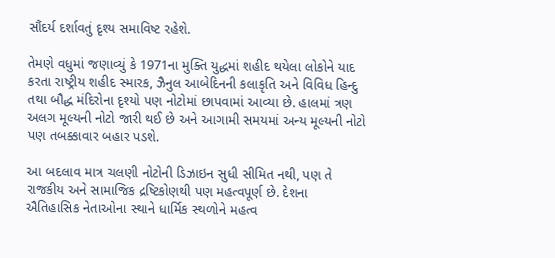સૌંદર્ય દર્શાવતું દૃશ્ય સમાવિષ્ટ રહેશે.

તેમણે વધુમાં જણાવ્યું કે 1971ના મુક્તિ યુદ્ધમાં શહીદ થયેલા લોકોને યાદ કરતા રાષ્ટ્રીય શહીદ સ્મારક, ઝૈનુલ આબેદિનની કલાકૃતિ અને વિવિધ હિન્દુ તથા બૌદ્ધ મંદિરોના દૃશ્યો પણ નોટોમાં છાપવામાં આવ્યા છે. હાલમાં ત્રણ અલગ મૂલ્યની નોટો જારી થઈ છે અને આગામી સમયમાં અન્ય મૂલ્યની નોટો પણ તબક્કાવાર બહાર પડશે.

આ બદલાવ માત્ર ચલણી નોટોની ડિઝાઇન સુધી સીમિત નથી, પણ તે રાજકીય અને સામાજિક દ્રષ્ટિકોણથી પણ મહત્વપૂર્ણ છે. દેશના ઐતિહાસિક નેતાઓના સ્થાને ધાર્મિક સ્થળોને મહત્વ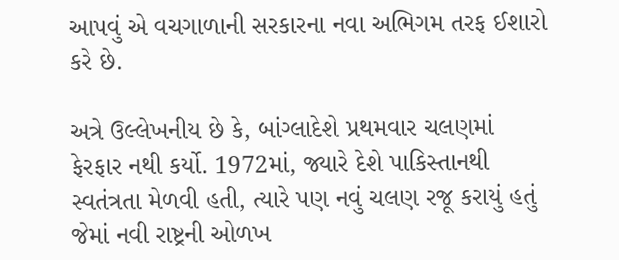આપવું એ વચગાળાની સરકારના નવા અભિગમ તરફ ઈશારો કરે છે.

અત્રે ઉલ્લેખનીય છે કે, બાંગ્લાદેશે પ્રથમવાર ચલણમાં ફેરફાર નથી કર્યો. 1972માં, જ્યારે દેશે પાકિસ્તાનથી સ્વતંત્રતા મેળવી હતી, ત્યારે પણ નવું ચલણ રજૂ કરાયું હતું જેમાં નવી રાષ્ટ્રની ઓળખ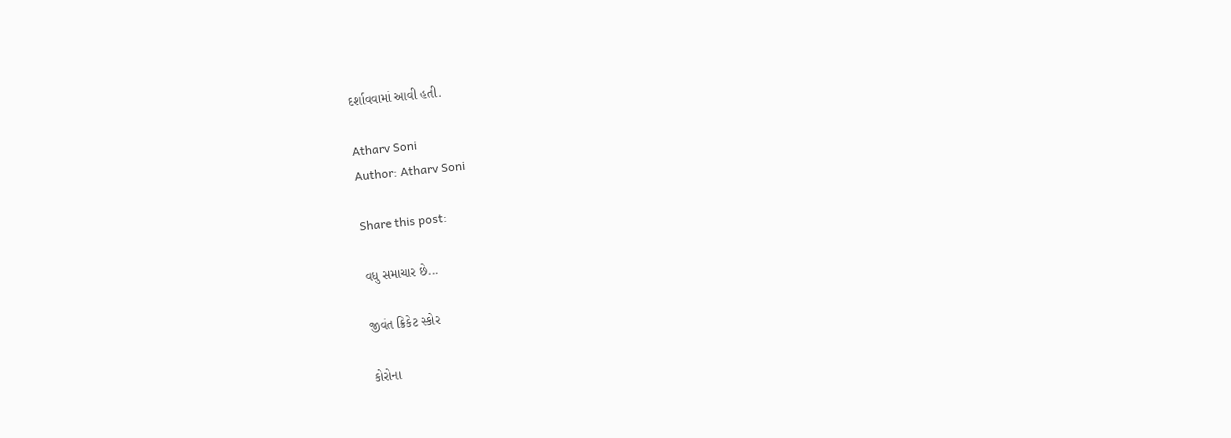દર્શાવવામાં આવી હતી.

Atharv Soni
Author: Atharv Soni

Share this post:

વધુ સમાચાર છે...

જીવંત ક્રિકેટ સ્કોર

કોરોના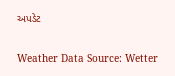અપડેટ

Weather Data Source: Wetter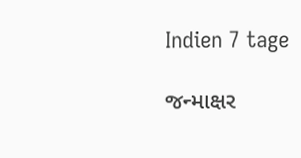Indien 7 tage

જન્માક્ષર